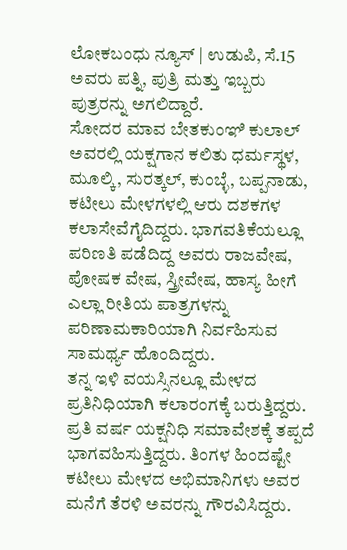ಲೋಕಬಂಧು ನ್ಯೂಸ್ | ಉಡುಪಿ, ಸೆ.15
ಅವರು ಪತ್ನಿ, ಪುತ್ರಿ ಮತ್ತು ಇಬ್ಬರು ಪುತ್ರರನ್ನು ಅಗಲಿದ್ದಾರೆ.
ಸೋದರ ಮಾವ ಬೇತಕುಂಞಿ ಕುಲಾಲ್ ಅವರಲ್ಲಿ ಯಕ್ಷಗಾನ ಕಲಿತು ಧರ್ಮಸ್ಥಳ, ಮೂಲ್ಕಿ, ಸುರತ್ಕಲ್, ಕುಂಬ್ಳೆ, ಬಪ್ಪನಾಡು, ಕಟೀಲು ಮೇಳಗಳಲ್ಲಿ ಆರು ದಶಕಗಳ ಕಲಾಸೇವೆಗೈದಿದ್ದರು. ಭಾಗವತಿಕೆಯಲ್ಲೂ ಪರಿಣತಿ ಪಡೆದಿದ್ದ ಅವರು ರಾಜವೇಷ, ಪೋಷಕ ವೇಷ, ಸ್ತ್ರೀವೇಷ, ಹಾಸ್ಯ ಹೀಗೆ ಎಲ್ಲಾ ರೀತಿಯ ಪಾತ್ರಗಳನ್ನು ಪರಿಣಾಮಕಾರಿಯಾಗಿ ನಿರ್ವಹಿಸುವ ಸಾಮರ್ಥ್ಯ ಹೊಂದಿದ್ದರು.
ತನ್ನ ಇಳಿ ವಯಸ್ಸಿನಲ್ಲೂ ಮೇಳದ ಪ್ರತಿನಿಧಿಯಾಗಿ ಕಲಾರಂಗಕ್ಕೆ ಬರುತ್ತಿದ್ದರು. ಪ್ರತಿ ವರ್ಷ ಯಕ್ಷನಿಧಿ ಸಮಾವೇಶಕ್ಕೆ ತಪ್ಪದೆ ಭಾಗವಹಿಸುತ್ತಿದ್ದರು. ತಿಂಗಳ ಹಿಂದಷ್ಟೇ ಕಟೀಲು ಮೇಳದ ಅಭಿಮಾನಿಗಳು ಅವರ ಮನೆಗೆ ತೆರಳಿ ಅವರನ್ನು ಗೌರವಿಸಿದ್ದರು.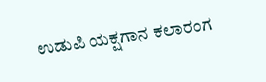ಉಡುಪಿ ಯಕ್ಷಗಾನ ಕಲಾರಂಗ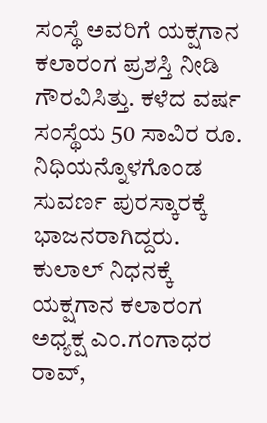ಸಂಸ್ಥೆ ಅವರಿಗೆ ಯಕ್ಷಗಾನ ಕಲಾರಂಗ ಪ್ರಶಸ್ತಿ ನೀಡಿ ಗೌರವಿಸಿತ್ತು. ಕಳೆದ ವರ್ಷ ಸಂಸ್ಥೆಯ 50 ಸಾವಿರ ರೂ. ನಿಧಿಯನ್ನೊಳಗೊಂಡ ಸುವರ್ಣ ಪುರಸ್ಕಾರಕ್ಕೆ ಭಾಜನರಾಗಿದ್ದರು.
ಕುಲಾಲ್ ನಿಧನಕ್ಕೆ ಯಕ್ಷಗಾನ ಕಲಾರಂಗ ಅಧ್ಯಕ್ಷ ಎಂ.ಗಂಗಾಧರ ರಾವ್,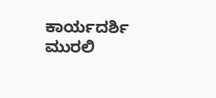ಕಾರ್ಯದರ್ಶಿ ಮುರಲಿ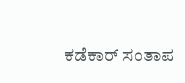ಕಡೆಕಾರ್ ಸಂತಾಪ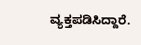ವ್ಯಕ್ತಪಡಿಸಿದ್ದಾರೆ.